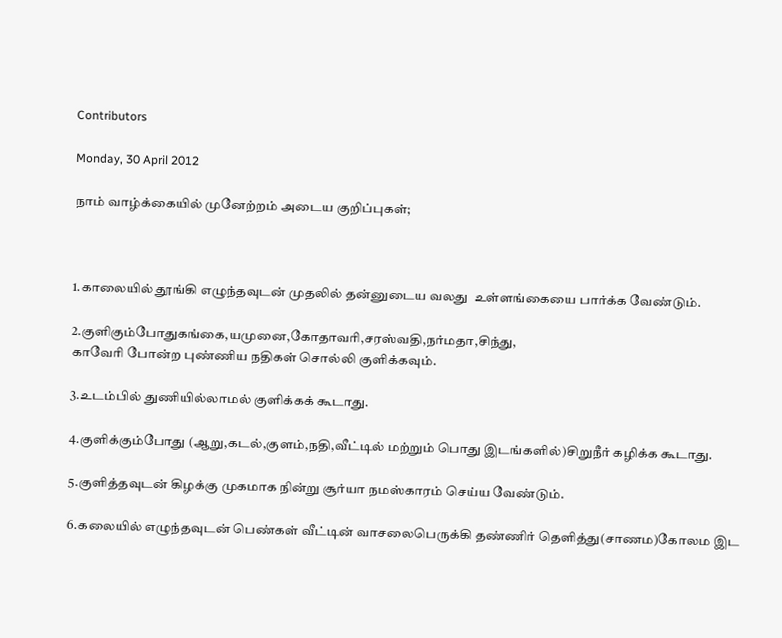Contributors

Monday, 30 April 2012

நாம் வாழ்க்கையில் முனேற்றம் அடைய குறிப்புகள்;



1.காலையில் தூங்கி எழுந்தவுடன் முதலில் தன்னுடைய வலது  உள்ளங்கையை பார்க்க வேண்டும்.

2.குளிகும்போதுகங்கை,யமுனை,கோதாவரி,சரஸ்வதி,நர்மதா,சிந்து,
காவேரி போன்ற புண்ணிய நதிகள் சொல்லி குளிக்கவும்.

3.உடம்பில் துணியில்லாமல் குளிக்கக் கூடாது.

4.குளிக்கும்போது (ஆறு,கடல்,குளம்,நதி,வீட்டில் மற்றும் பொது இடங்களில்)சிறுநீர் கழிக்க கூடாது.

5.குளித்தவுடன் கிழக்கு முகமாக நின்று சூர்யா நமஸ்காரம் செய்ய வேண்டும்.

6.கலையில் எழுந்தவுடன் பெண்கள் வீட்டின் வாசலைபெருக்கி தண்ணிர் தெளித்து(சாணம)கோலம இட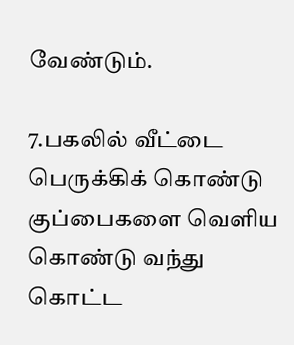வேண்டும்.

7.பகலில் வீட்டை பெருக்கிக் கொண்டு குப்பைகளை வெளிய கொண்டு வந்து கொட்ட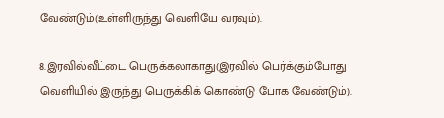வேண்டும்(உள்ளிருந்து வெளியே வரவும்).

8.இரவில்வீட்டை பெருக்கலாகாது(இரவில் பெர்க்கும்போது வெளியில் இருந்து பெருக்கிக் கொண்டு போக வேண்டும்).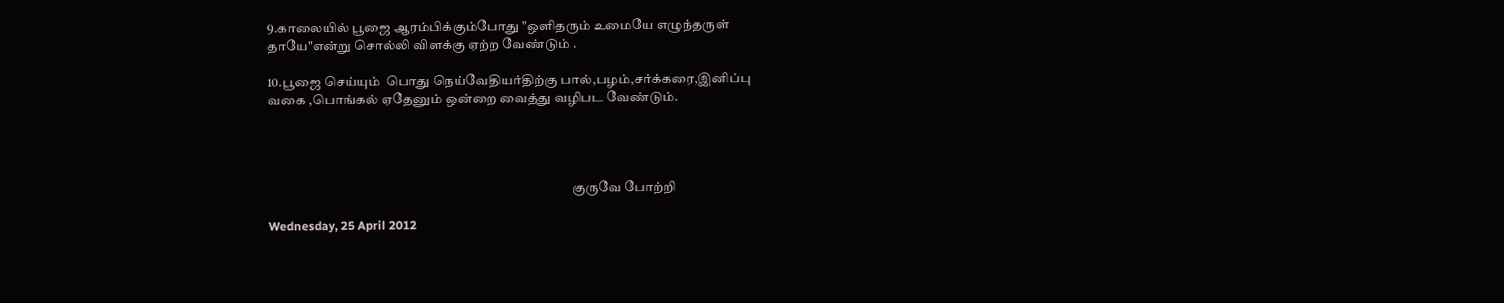9.காலையில் பூஜை ஆரம்பிக்கும்போது "ஒளிதரும் உமையே எழுந்தருள்
தாயே"என்று சொல்லி விளக்கு ஏற்ற வேண்டும் .

10.பூஜை செய்யும்  பொது நெய்வேதியர்திற்கு பால்,பழம்,சர்க்கரை,இனிப்பு
வகை ,பொங்கல் ஏதேனும் ஒன்றை வைத்து வழிபட வேண்டும்.




                                                                                                                   குருவே போற்றி

Wednesday, 25 April 2012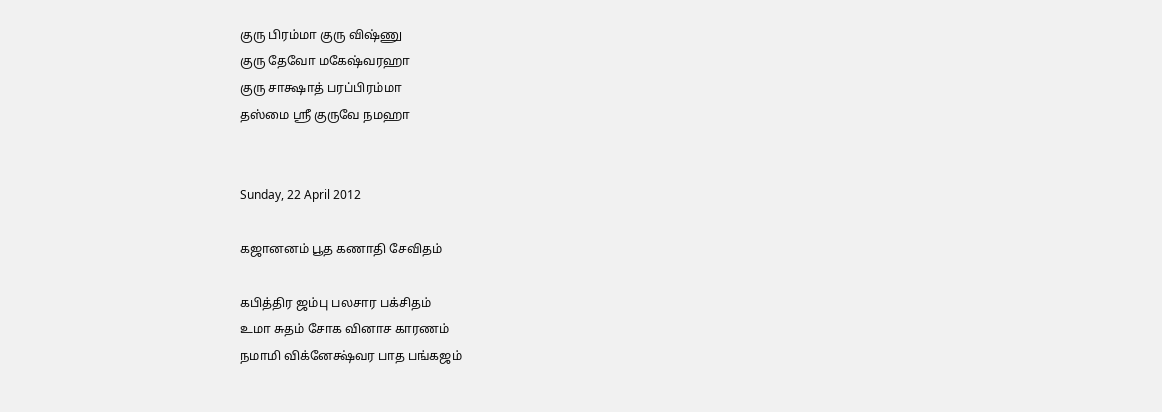குரு பிரம்மா குரு விஷ்ணு
குரு தேவோ மகேஷ்வரஹா
குரு சாக்ஷாத் பரப்பிரம்மா
தஸ்மை ஸ்ரீ குருவே நமஹா


Sunday, 22 April 2012

கஜானனம் பூத கணாதி சேவிதம்

கபித்திர ஜம்பு பலசார பக்சிதம்
உமா சுதம் சோக வினாச காரணம்
நமாமி விக்னேக்ஷ்வர பாத பங்கஜம்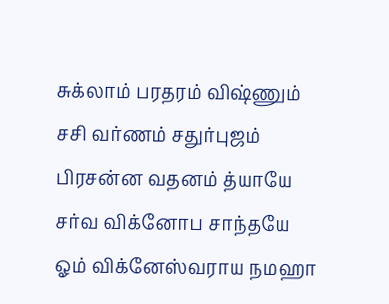சுக்லாம் பரதரம் விஷ்ணும்
சசி வர்ணம் சதுர்புஜம்
பிரசன்ன வதனம் த்யாயே
சர்வ விக்னோப சாந்தயே
ஓம் விக்னேஸ்வராய நமஹா